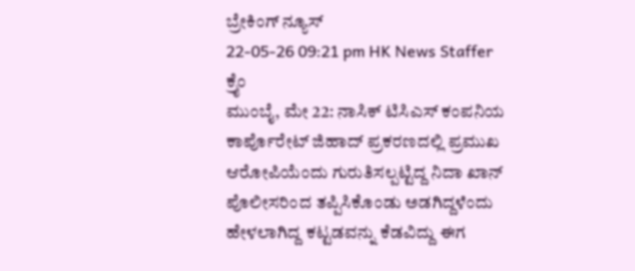ಬ್ರೇಕಿಂಗ್ ನ್ಯೂಸ್
22-05-26 09:21 pm HK News Staffer ಕ್ರೈಂ
ಮುಂಬೈ, ಮೇ 22: ನಾಸಿಕ್ ಟಿಸಿಎಸ್ ಕಂಪನಿಯ ಕಾರ್ಪೊರೇಟ್ ಜಿಹಾದ್ ಪ್ರಕರಣದಲ್ಲಿ ಪ್ರಮುಖ ಆರೋಪಿಯೆಂದು ಗುರುತಿಸಲ್ಪಟ್ಟಿದ್ದ ನಿದಾ ಖಾನ್ ಪೊಲೀಸರಿಂದ ತಪ್ಪಿಸಿಕೊಂಡು ಅಡಗಿದ್ದಳೆಂದು ಹೇಳಲಾಗಿದ್ದ ಕಟ್ಟಡವನ್ನು ಕೆಡವಿದ್ದು ಈಗ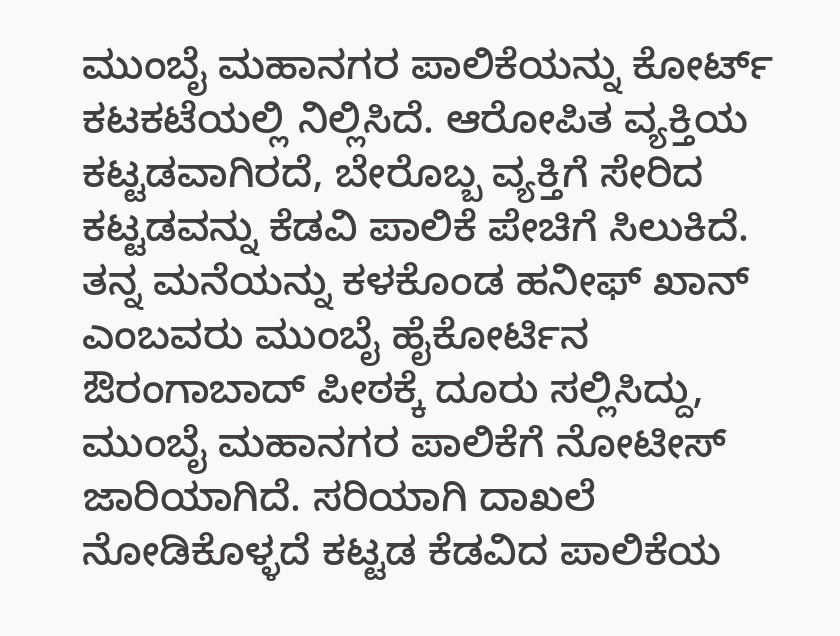ಮುಂಬೈ ಮಹಾನಗರ ಪಾಲಿಕೆಯನ್ನು ಕೋರ್ಟ್ ಕಟಕಟೆಯಲ್ಲಿ ನಿಲ್ಲಿಸಿದೆ. ಆರೋಪಿತ ವ್ಯಕ್ತಿಯ ಕಟ್ಟಡವಾಗಿರದೆ, ಬೇರೊಬ್ಬ ವ್ಯಕ್ತಿಗೆ ಸೇರಿದ ಕಟ್ಟಡವನ್ನು ಕೆಡವಿ ಪಾಲಿಕೆ ಪೇಚಿಗೆ ಸಿಲುಕಿದೆ.
ತನ್ನ ಮನೆಯನ್ನು ಕಳಕೊಂಡ ಹನೀಫ್ ಖಾನ್ ಎಂಬವರು ಮುಂಬೈ ಹೈಕೋರ್ಟಿನ ಔರಂಗಾಬಾದ್ ಪೀಠಕ್ಕೆ ದೂರು ಸಲ್ಲಿಸಿದ್ದು, ಮುಂಬೈ ಮಹಾನಗರ ಪಾಲಿಕೆಗೆ ನೋಟೀಸ್ ಜಾರಿಯಾಗಿದೆ. ಸರಿಯಾಗಿ ದಾಖಲೆ ನೋಡಿಕೊಳ್ಳದೆ ಕಟ್ಟಡ ಕೆಡವಿದ ಪಾಲಿಕೆಯ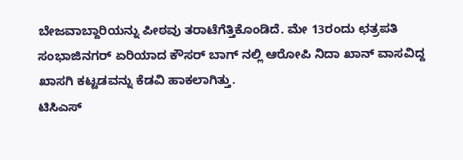ಬೇಜವಾಬ್ದಾರಿಯನ್ನು ಪೀಠವು ತರಾಟೆಗೆತ್ತಿಕೊಂಡಿದೆ. ಮೇ 13ರಂದು ಛತ್ರಪತಿ ಸಂಭಾಜಿನಗರ್ ಏರಿಯಾದ ಕೌಸರ್ ಬಾಗ್ ನಲ್ಲಿ ಆರೋಪಿ ನಿದಾ ಖಾನ್ ವಾಸವಿದ್ದ ಖಾಸಗಿ ಕಟ್ಟಡವನ್ನು ಕೆಡವಿ ಹಾಕಲಾಗಿತ್ತು.
ಟಿಸಿಎಸ್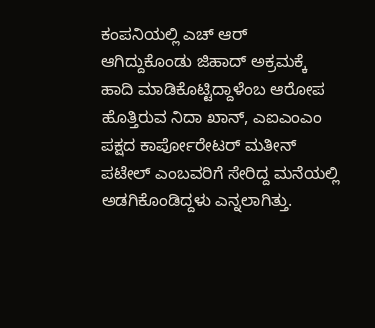ಕಂಪನಿಯಲ್ಲಿ ಎಚ್ ಆರ್ ಆಗಿದ್ದುಕೊಂಡು ಜಿಹಾದ್ ಅಕ್ರಮಕ್ಕೆ ಹಾದಿ ಮಾಡಿಕೊಟ್ಟಿದ್ದಾಳೆಂಬ ಆರೋಪ ಹೊತ್ತಿರುವ ನಿದಾ ಖಾನ್, ಎಐಎಂಎಂ ಪಕ್ಷದ ಕಾರ್ಪೋರೇಟರ್ ಮತೀನ್ ಪಟೇಲ್ ಎಂಬವರಿಗೆ ಸೇರಿದ್ದ ಮನೆಯಲ್ಲಿ ಅಡಗಿಕೊಂಡಿದ್ದಳು ಎನ್ನಲಾಗಿತ್ತು.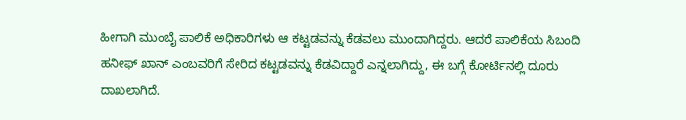ಹೀಗಾಗಿ ಮುಂಬೈ ಪಾಲಿಕೆ ಅಧಿಕಾರಿಗಳು ಆ ಕಟ್ಟಡವನ್ನು ಕೆಡವಲು ಮುಂದಾಗಿದ್ದರು. ಆದರೆ ಪಾಲಿಕೆಯ ಸಿಬಂದಿ ಹನೀಫ್ ಖಾನ್ ಎಂಬವರಿಗೆ ಸೇರಿದ ಕಟ್ಟಡವನ್ನು ಕೆಡವಿದ್ದಾರೆ ಎನ್ನಲಾಗಿದ್ದು, ಈ ಬಗ್ಗೆ ಕೋರ್ಟಿನಲ್ಲಿ ದೂರು ದಾಖಲಾಗಿದೆ.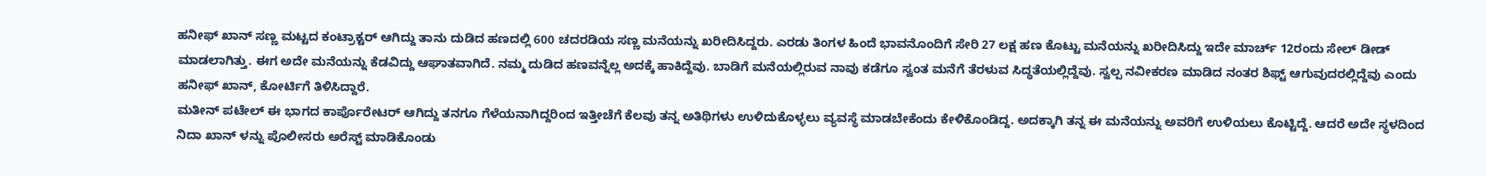ಹನೀಫ್ ಖಾನ್ ಸಣ್ಣ ಮಟ್ಟದ ಕಂಟ್ರಾಕ್ಟರ್ ಆಗಿದ್ದು ತಾನು ದುಡಿದ ಹಣದಲ್ಲಿ 600 ಚದರಡಿಯ ಸಣ್ಣ ಮನೆಯನ್ನು ಖರೀದಿಸಿದ್ದರು. ಎರಡು ತಿಂಗಳ ಹಿಂದೆ ಭಾವನೊಂದಿಗೆ ಸೇರಿ 27 ಲಕ್ಷ ಹಣ ಕೊಟ್ಟು ಮನೆಯನ್ನು ಖರೀದಿಸಿದ್ದು ಇದೇ ಮಾರ್ಚ್ 12ರಂದು ಸೇಲ್ ಡೀಡ್ ಮಾಡಲಾಗಿತ್ತು. ಈಗ ಅದೇ ಮನೆಯನ್ನು ಕೆಡವಿದ್ದು ಆಘಾತವಾಗಿದೆ. ನಮ್ಮ ದುಡಿದ ಹಣವನ್ನೆಲ್ಲ ಅದಕ್ಕೆ ಹಾಕಿದ್ದೆವು. ಬಾಡಿಗೆ ಮನೆಯಲ್ಲಿರುವ ನಾವು ಕಡೆಗೂ ಸ್ವಂತ ಮನೆಗೆ ತೆರಳುವ ಸಿದ್ಧತೆಯಲ್ಲಿದ್ದೆವು. ಸ್ವಲ್ಪ ನವೀಕರಣ ಮಾಡಿದ ನಂತರ ಶಿಫ್ಟ್ ಆಗುವುದರಲ್ಲಿದ್ದೆವು ಎಂದು ಹನೀಫ್ ಖಾನ್, ಕೋರ್ಟಿಗೆ ತಿಳಿಸಿದ್ದಾರೆ.
ಮತೀನ್ ಪಟೇಲ್ ಈ ಭಾಗದ ಕಾರ್ಪೊರೇಟರ್ ಆಗಿದ್ದು ತನಗೂ ಗೆಳೆಯನಾಗಿದ್ದರಿಂದ ಇತ್ತೀಚೆಗೆ ಕೆಲವು ತನ್ನ ಅತಿಥಿಗಳು ಉಳಿದುಕೊಳ್ಳಲು ವ್ಯವಸ್ಥೆ ಮಾಡಬೇಕೆಂದು ಕೇಳಿಕೊಂಡಿದ್ದ. ಅದಕ್ಕಾಗಿ ತನ್ನ ಈ ಮನೆಯನ್ನು ಅವರಿಗೆ ಉಳಿಯಲು ಕೊಟ್ಟಿದ್ದೆ. ಆದರೆ ಅದೇ ಸ್ಥಳದಿಂದ ನಿದಾ ಖಾನ್ ಳನ್ನು ಪೊಲೀಸರು ಅರೆಸ್ಟ್ ಮಾಡಿಕೊಂಡು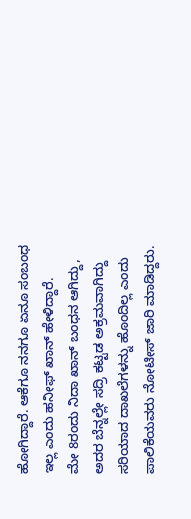ಹೋಗಿದ್ದಾರೆ. ಆಕೆಗೂ ನನಗೂ ಏನೂ ಸಂಬಂಧ ಇಲ್ಲ ಎಂದು ಹನೀಫ್ ಖಾನ್ ಹೇಳಿದ್ದಾರೆ.
ಮೇ 8ರಂದು ನಿದಾ ಖಾನ್ ಬಂಧನ ಆಗಿದ್ದು, ಅದರ ಬೆನ್ನಲ್ಲೇ ಸದ್ರಿ ಕಟ್ಟಡ ಅಕ್ರಮವಾಗಿದ್ದು ಸರಿಯಾದ ದಾಖಲೆಗಳನ್ನು ಹೊಂದಿಲ್ಲ ಎಂದು ಪಾಲಿಕೆಯವರು ನೋಟೀಸ್ ಜಾರಿ ಮಾಡಿದ್ದರು.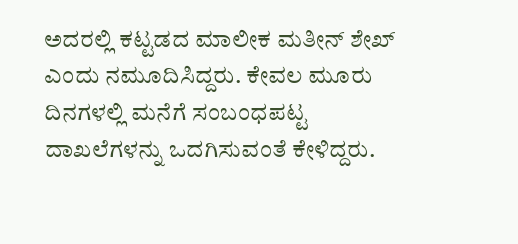ಅದರಲ್ಲಿ ಕಟ್ಟಡದ ಮಾಲೀಕ ಮತೀನ್ ಶೇಖ್ ಎಂದು ನಮೂದಿಸಿದ್ದರು. ಕೇವಲ ಮೂರು ದಿನಗಳಲ್ಲಿ ಮನೆಗೆ ಸಂಬಂಧಪಟ್ಟ ದಾಖಲೆಗಳನ್ನು ಒದಗಿಸುವಂತೆ ಕೇಳಿದ್ದರು.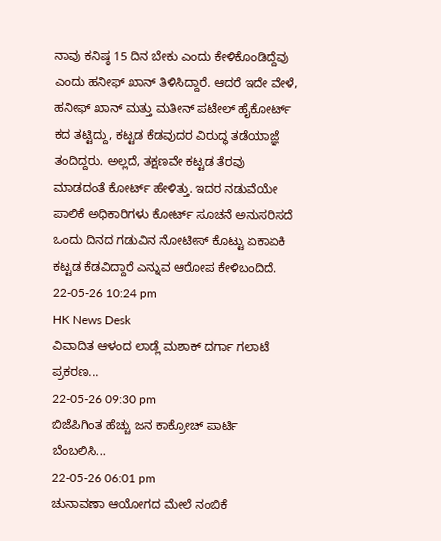ನಾವು ಕನಿಷ್ಠ 15 ದಿನ ಬೇಕು ಎಂದು ಕೇಳಿಕೊಂಡಿದ್ದೆವು ಎಂದು ಹನೀಫ್ ಖಾನ್ ತಿಳಿಸಿದ್ದಾರೆ. ಆದರೆ ಇದೇ ವೇಳೆ, ಹನೀಫ್ ಖಾನ್ ಮತ್ತು ಮತೀನ್ ಪಟೇಲ್ ಹೈಕೋರ್ಟ್ ಕದ ತಟ್ಟಿದ್ದು, ಕಟ್ಟಡ ಕೆಡವುದರ ವಿರುದ್ಧ ತಡೆಯಾಜ್ಞೆ ತಂದಿದ್ದರು. ಅಲ್ಲದೆ, ತಕ್ಷಣವೇ ಕಟ್ಟಡ ತೆರವು ಮಾಡದಂತೆ ಕೋರ್ಟ್ ಹೇಳಿತ್ತು. ಇದರ ನಡುವೆಯೇ ಪಾಲಿಕೆ ಅಧಿಕಾರಿಗಳು ಕೋರ್ಟ್ ಸೂಚನೆ ಅನುಸರಿಸದೆ ಒಂದು ದಿನದ ಗಡುವಿನ ನೋಟೀಸ್ ಕೊಟ್ಟು ಏಕಾಏಕಿ ಕಟ್ಟಡ ಕೆಡವಿದ್ದಾರೆ ಎನ್ನುವ ಆರೋಪ ಕೇಳಿಬಂದಿದೆ.
22-05-26 10:24 pm
HK News Desk
ವಿವಾದಿತ ಆಳಂದ ಲಾಡ್ಲೆ ಮಶಾಕ್ ದರ್ಗಾ ಗಲಾಟೆ ಪ್ರಕರಣ...
22-05-26 09:30 pm
ಬಿಜೆಪಿಗಿಂತ ಹೆಚ್ಚು ಜನ ಕಾಕ್ರೋಚ್ ಪಾರ್ಟಿ ಬೆಂಬಲಿಸಿ...
22-05-26 06:01 pm
ಚುನಾವಣಾ ಆಯೋಗದ ಮೇಲೆ ನಂಬಿಕೆ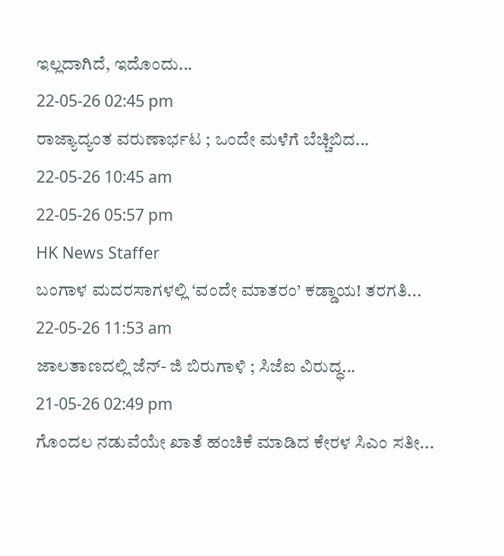ಇಲ್ಲದಾಗಿದೆ, ಇದೊಂದು...
22-05-26 02:45 pm
ರಾಜ್ಯಾದ್ಯಂತ ವರುಣಾರ್ಭಟ ; ಒಂದೇ ಮಳೆಗೆ ಬೆಚ್ಚಿಬಿದ...
22-05-26 10:45 am
22-05-26 05:57 pm
HK News Staffer
ಬಂಗಾಳ ಮದರಸಾಗಳಲ್ಲಿ ‘ವಂದೇ ಮಾತರಂ’ ಕಡ್ಡಾಯ! ತರಗತಿ...
22-05-26 11:53 am
ಜಾಲತಾಣದಲ್ಲಿ ಜೆನ್- ಜಿ ಬಿರುಗಾಳಿ ; ಸಿಜೆಐ ವಿರುದ್ಧ...
21-05-26 02:49 pm
ಗೊಂದಲ ನಡುವೆಯೇ ಖಾತೆ ಹಂಚಿಕೆ ಮಾಡಿದ ಕೇರಳ ಸಿಎಂ ಸತೀ...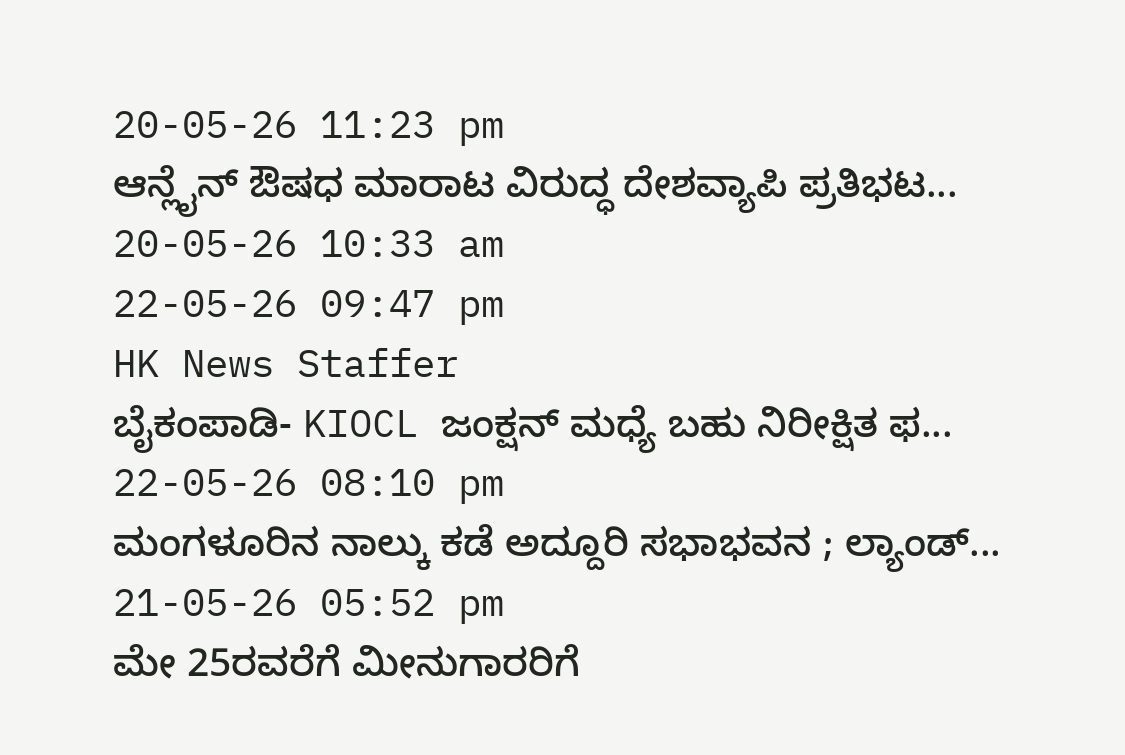20-05-26 11:23 pm
ಆನ್ಲೈನ್ ಔಷಧ ಮಾರಾಟ ವಿರುದ್ಧ ದೇಶವ್ಯಾಪಿ ಪ್ರತಿಭಟ...
20-05-26 10:33 am
22-05-26 09:47 pm
HK News Staffer
ಬೈಕಂಪಾಡಿ- KIOCL ಜಂಕ್ಷನ್ ಮಧ್ಯೆ ಬಹು ನಿರೀಕ್ಷಿತ ಫ...
22-05-26 08:10 pm
ಮಂಗಳೂರಿನ ನಾಲ್ಕು ಕಡೆ ಅದ್ದೂರಿ ಸಭಾಭವನ ; ಲ್ಯಾಂಡ್...
21-05-26 05:52 pm
ಮೇ 25ರವರೆಗೆ ಮೀನುಗಾರರಿಗೆ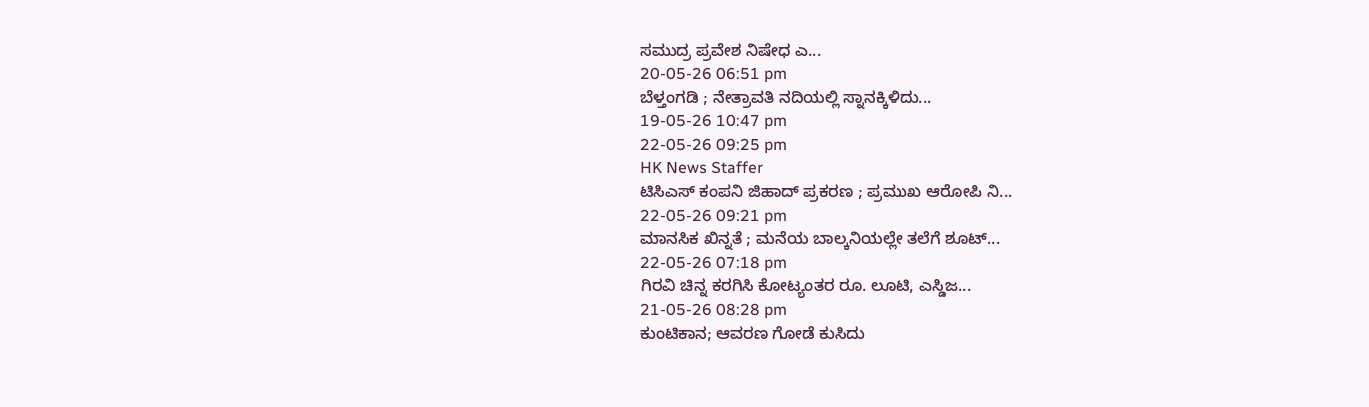ಸಮುದ್ರ ಪ್ರವೇಶ ನಿಷೇಧ ಎ...
20-05-26 06:51 pm
ಬೆಳ್ತಂಗಡಿ ; ನೇತ್ರಾವತಿ ನದಿಯಲ್ಲಿ ಸ್ನಾನಕ್ಕಿಳಿದು...
19-05-26 10:47 pm
22-05-26 09:25 pm
HK News Staffer
ಟಿಸಿಎಸ್ ಕಂಪನಿ ಜಿಹಾದ್ ಪ್ರಕರಣ ; ಪ್ರಮುಖ ಆರೋಪಿ ನಿ...
22-05-26 09:21 pm
ಮಾನಸಿಕ ಖಿನ್ನತೆ ; ಮನೆಯ ಬಾಲ್ಕನಿಯಲ್ಲೇ ತಲೆಗೆ ಶೂಟ್...
22-05-26 07:18 pm
ಗಿರವಿ ಚಿನ್ನ ಕರಗಿಸಿ ಕೋಟ್ಯಂತರ ರೂ. ಲೂಟಿ, ಎಸ್ಡಿಜ...
21-05-26 08:28 pm
ಕುಂಟಿಕಾನ; ಆವರಣ ಗೋಡೆ ಕುಸಿದು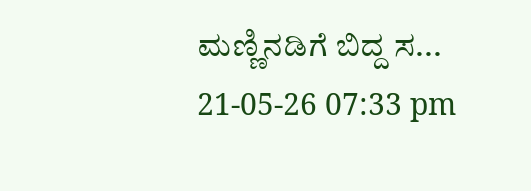ಮಣ್ಣಿನಡಿಗೆ ಬಿದ್ದ ಸ...
21-05-26 07:33 pm